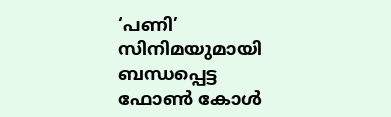‘പണി’ സിനിമയുമായി ബന്ധപ്പെട്ട ഫോണ്‍ കോള്‍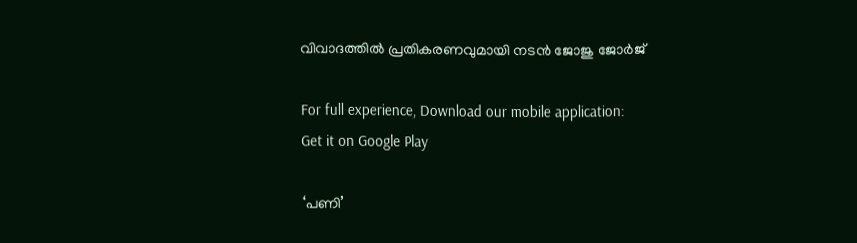വിവാദത്തില്‍ പ്രതികരണവുമായി നടന്‍ ജോജു ജോര്‍ജ്

For full experience, Download our mobile application:
Get it on Google Play

‘പണി’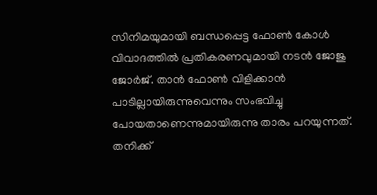സിനിമയുമായി ബന്ധപ്പെട്ട ഫോണ്‍ കോള്‍ വിവാദത്തില്‍ പ്രതികരണവുമായി നടന്‍ ജോജു ജോര്‍ജ്. താന്‍ ഫോണ്‍ വിളിക്കാന്‍ പാടില്ലായിരുന്നുവെന്നും സംഭവിച്ചു പോയതാണെന്നുമായിരുന്നു താരം പറയുന്നത്. തനിക്ക്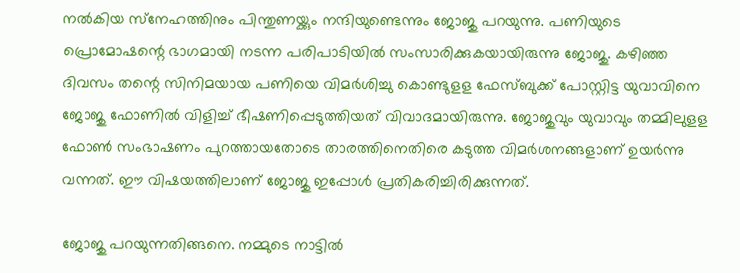നല്‍കിയ സ്‌നേഹത്തിനും പിന്തുണയ്ക്കും നന്ദിയുണ്ടെന്നും ജോജു പറയുന്നു. പണിയുടെ പ്രൊമോഷന്റെ ഭാഗമായി നടന്ന പരിപാടിയില്‍ സംസാരിക്കുകയായിരുന്നു ജോജു. കഴിഞ്ഞ ദിവസം തന്റെ സിനിമയായ പണിയെ വിമര്‍ശിച്ചു കൊണ്ടുളള ഫേസ്ബുക്ക് പോസ്റ്റിട്ട യുവാവിനെ ജോജു ഫോണില്‍ വിളിച്ച് ഭീഷണിപ്പെടുത്തിയത് വിവാദമായിരുന്നു. ജോജുവും യുവാവും തമ്മിലുളള ഫോണ്‍ സംഭാഷണം പുറത്തായതോടെ താരത്തിനെതിരെ കടുത്ത വിമര്‍ശനങ്ങളാണ് ഉയര്‍ന്നു വന്നത്. ഈ വിഷയത്തിലാണ് ജോജു ഇപ്പോള്‍ പ്രതികരിച്ചിരിക്കുന്നത്.

ജോജു പറയുന്നതിങ്ങനെ. നമ്മുടെ നാട്ടില്‍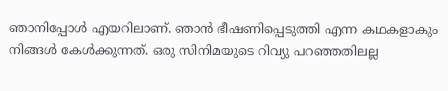ഞാനിപ്പോള്‍ എയറിലാണ്. ഞാന്‍ ഭീഷണിപ്പെടുത്തി എന്ന കഥകളാകും നിങ്ങള്‍ കേള്‍ക്കുന്നത്. ഒരു സിനിമയുടെ റിവ്യു പറഞ്ഞതിലല്ല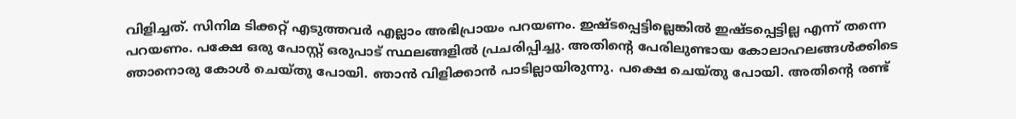വിളിച്ചത്. സിനിമ ടിക്കറ്റ് എടുത്തവര്‍ എല്ലാം അഭിപ്രായം പറയണം. ഇഷ്ടപ്പെട്ടില്ലെങ്കില്‍ ഇഷ്ടപ്പെട്ടില്ല എന്ന് തന്നെ പറയണം. പക്ഷേ ഒരു പോസ്റ്റ് ഒരുപാട് സ്ഥലങ്ങളില്‍ പ്രചരിപ്പിച്ചു. അതിന്റെ പേരിലുണ്ടായ കോലാഹലങ്ങള്‍ക്കിടെ ഞാനൊരു കോള്‍ ചെയ്തു പോയി. ഞാന്‍ വിളിക്കാന്‍ പാടില്ലായിരുന്നു. പക്ഷെ ചെയ്തു പോയി. അതിന്റെ രണ്ട്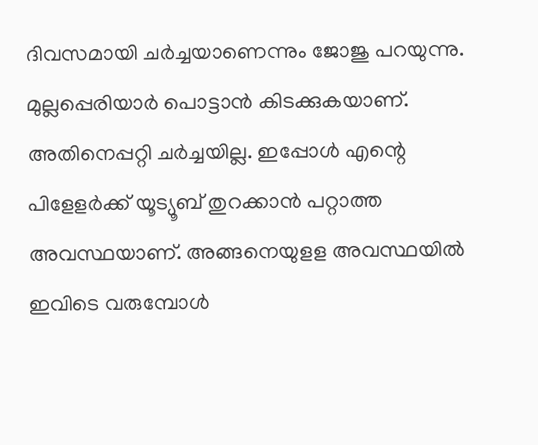ദിവസമായി ചര്‍ച്ചയാണെന്നും ജോജു പറയുന്നു. മുല്ലപ്പെരിയാര്‍ പൊട്ടാന്‍ കിടക്കുകയാണ്. അതിനെപ്പറ്റി ചര്‍ച്ചയില്ല. ഇപ്പോള്‍ എന്റെ പിളേളര്‍ക്ക് യൂട്യൂബ് തുറക്കാന്‍ പറ്റാത്ത അവസ്ഥയാണ്. അങ്ങനെയുളള അവസ്ഥയില്‍ ഇവിടെ വരുമ്പോള്‍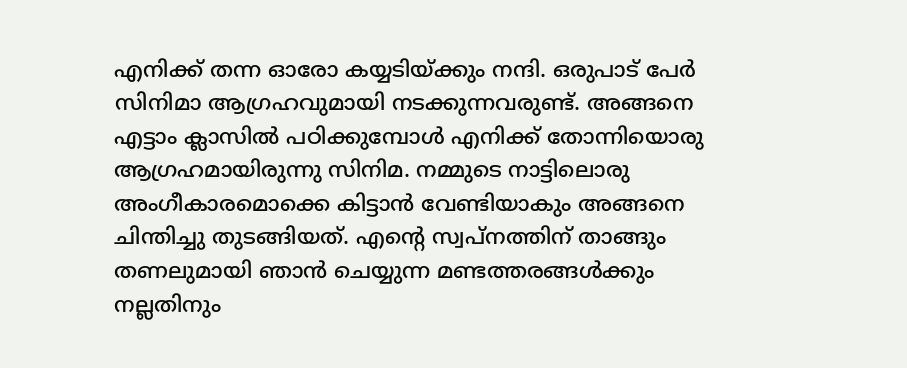എനിക്ക് തന്ന ഓരോ കയ്യടിയ്ക്കും നന്ദി. ഒരുപാട് പേര്‍ സിനിമാ ആഗ്രഹവുമായി നടക്കുന്നവരുണ്ട്. അങ്ങനെ എട്ടാം ക്ലാസില്‍ പഠിക്കുമ്പോള്‍ എനിക്ക് തോന്നിയൊരു ആഗ്രഹമായിരുന്നു സിനിമ. നമ്മുടെ നാട്ടിലൊരു അംഗീകാരമൊക്കെ കിട്ടാന്‍ വേണ്ടിയാകും അങ്ങനെ ചിന്തിച്ചു തുടങ്ങിയത്. എന്റെ സ്വപ്‌നത്തിന് താങ്ങും തണലുമായി ഞാന്‍ ചെയ്യുന്ന മണ്ടത്തരങ്ങള്‍ക്കും നല്ലതിനും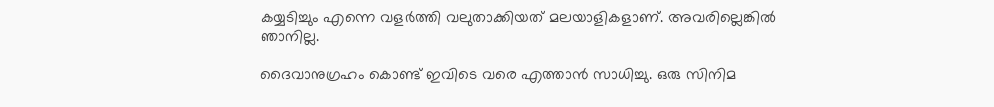കയ്യടിച്ചും എന്നെ വളര്‍ത്തി വലുതാക്കിയത് മലയാളികളാണ്. അവരില്ലെങ്കില്‍ ഞാനില്ല.

ദൈവാനുഗ്രഹം കൊണ്ട് ഇവിടെ വരെ എത്താന്‍ സാധിച്ചു. ഒരു സിനിമ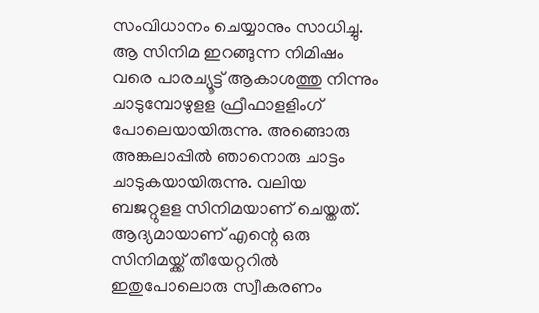സംവിധാനം ചെയ്യാനും സാധിച്ചു. ആ സിനിമ ഇറങ്ങുന്ന നിമിഷം വരെ പാരച്യൂട്ട് ആകാശത്തു നിന്നും ചാടുമ്പോഴുളള ഫ്രീഫാളളിംഗ് പോലെയായിരുന്നു. അങ്ങൊരു അങ്കലാപ്പില്‍ ഞാനൊരു ചാട്ടം ചാടുകയായിരുന്നു. വലിയ ബജറ്റുളള സിനിമയാണ് ചെയ്തത്. ആദ്യമായാണ് എന്റെ ഒരു സിനിമയ്ക്ക് തീയേറ്ററില്‍ ഇതുപോലൊരു സ്വീകരണം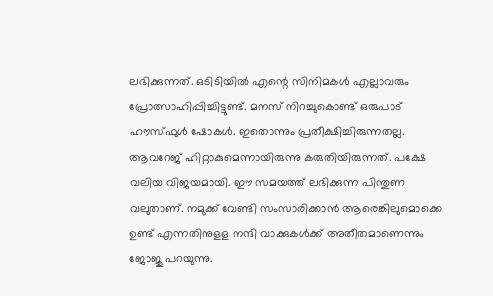ലഭിക്കുന്നത്. ഒടിടിയില്‍ എന്റെ സിനിമകള്‍ എല്ലാവരും പ്രോത്സാഹിപ്പിച്ചിട്ടുണ്ട്. മനസ് നിറച്ചുകൊണ്ട് ഒരുപാട് ഹൗസ്ഫുള്‍ ഷോകള്‍. ഇതൊന്നും പ്രതീക്ഷിച്ചിരുന്നതല്ല. ആവറേജ് ഹിറ്റാകുമെന്നായിരുന്നു കരുതിയിരുന്നത്. പക്ഷേ വലിയ വിജയമായി. ഈ സമയത്ത് ലഭിക്കുന്ന പിന്തുണ വലുതാണ്. നമുക്ക് വേണ്ടി സംസാരിക്കാന്‍ ആരെങ്കിലുമൊക്കെ ഉണ്ട് എന്നതിനുളള നന്ദി വാക്കുകള്‍ക്ക് അതീതമാണെന്നും ജോജു പറയുന്നു.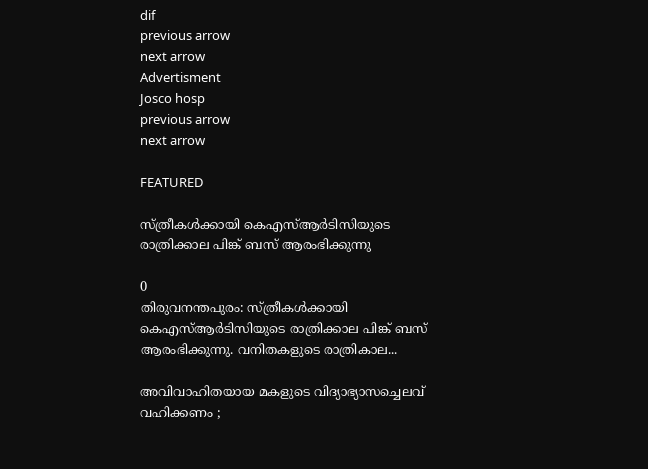dif
previous arrow
next arrow
Advertisment
Josco hosp
previous arrow
next arrow

FEATURED

സ്ത്രീകൾക്കായി കെഎസ്ആർടിസിയുടെ രാത്രിക്കാല പിങ്ക് ബസ് ആരംഭിക്കുന്നു

0
തിരുവനന്തപുരം: സ്ത്രീകൾക്കായി കെഎസ്ആർടിസിയുടെ രാത്രിക്കാല പിങ്ക് ബസ് ആരംഭിക്കുന്നു. വനിതകളുടെ രാത്രികാല...

അവിവാഹിതയായ മകളുടെ വിദ്യാഭ്യാസച്ചെലവ് വഹിക്കണം ;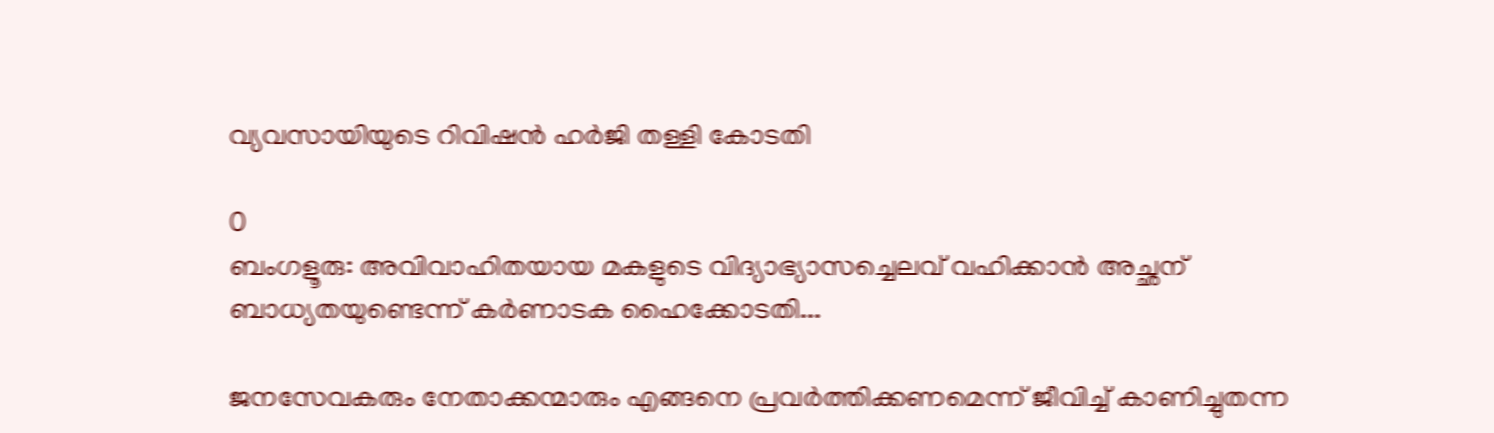വ്യവസായിയുടെ റിവിഷൻ ഹർജി തള്ളി കോടതി

0
ബംഗളൂരു: അവിവാഹിതയായ മകളുടെ വിദ്യാഭ്യാസച്ചെലവ് വഹിക്കാൻ അച്ഛന് ബാധ്യതയുണ്ടെന്ന് കർണാടക ഹൈക്കോടതി...

ജനസേവകരും നേതാക്കന്മാരും എങ്ങനെ പ്രവർത്തിക്കണമെന്ന് ജീവിച്ച് കാണിച്ചുതന്ന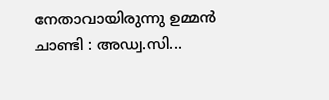നേതാവായിരുന്നു ഉമ്മൻ ചാണ്ടി : അഡ്വ.സി...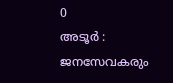0
അടൂർ : ജനസേവകരും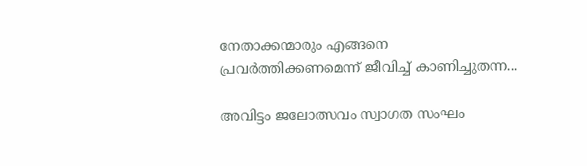നേതാക്കന്മാരും എങ്ങനെ പ്രവർത്തിക്കണമെന്ന് ജീവിച്ച് കാണിച്ചുതന്ന...

അവിട്ടം ജലോത്സവം സ്വാഗത സംഘം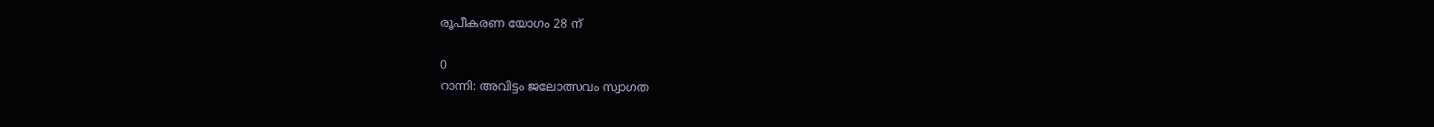രൂപീകരണ യോഗം 28 ന്

0
റാന്നി: അവിട്ടം ജലോത്സവം സ്വാഗത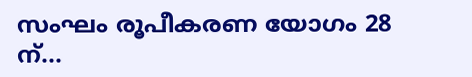സംഘം രൂപീകരണ യോഗം 28 ന്...